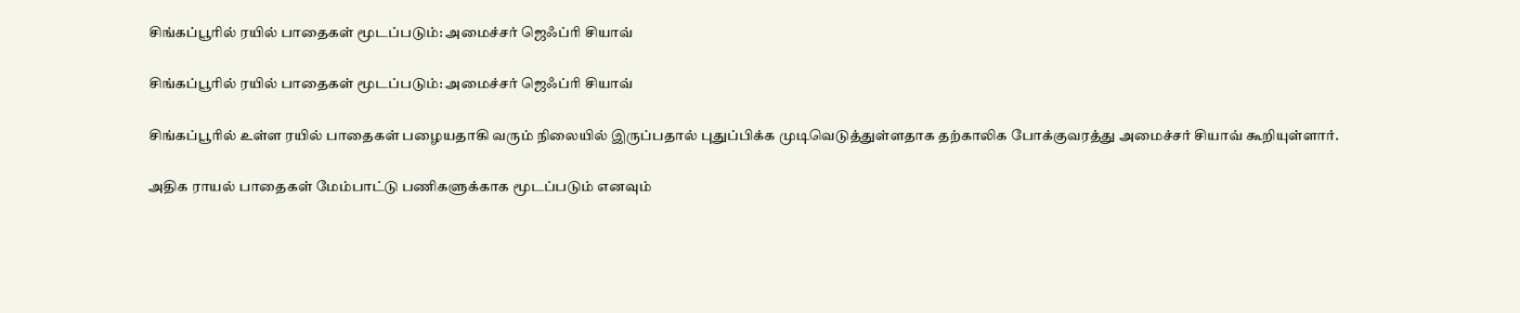சிங்கப்பூரில் ரயில் பாதைகள் மூடப்படும்: அமைச்சர் ஜெஃப்ரி சியாவ்

சிங்கப்பூரில் ரயில் பாதைகள் மூடப்படும்: அமைச்சர் ஜெஃப்ரி சியாவ்

சிங்கப்பூரில் உள்ள ரயில் பாதைகள் பழையதாகி வரும் நிலையில் இருப்பதால் புதுப்பிக்க முடிவெடுத்துள்ளதாக தற்காலிக போக்குவரத்து அமைச்சர் சியாவ் கூறியுள்ளார்.

அதிக ராயல் பாதைகள் மேம்பாட்டு பணிகளுக்காக மூடப்படும் எனவும்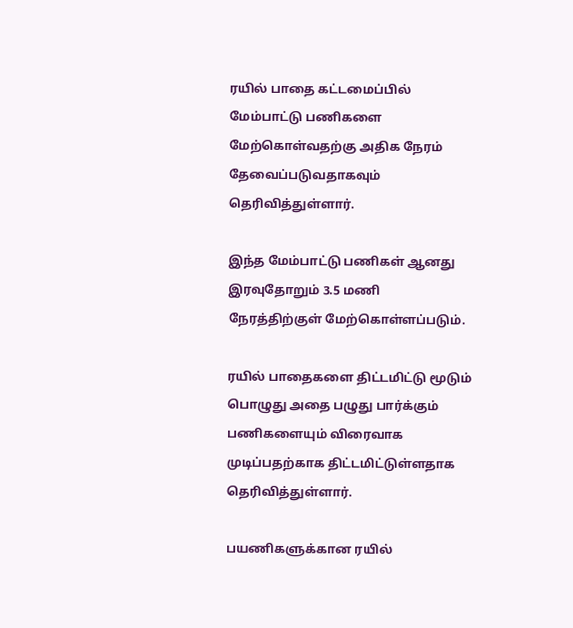ரயில் பாதை கட்டமைப்பில் மேம்பாட்டு பணிகளை மேற்கொள்வதற்கு அதிக நேரம் தேவைப்படுவதாகவும் தெரிவித்துள்ளார்.

இந்த மேம்பாட்டு பணிகள் ஆனது இரவுதோறும் 3.5 மணி நேரத்திற்குள் மேற்கொள்ளப்படும்.

ரயில் பாதைகளை திட்டமிட்டு மூடும் பொழுது அதை பழுது பார்க்கும் பணிகளையும் விரைவாக முடிப்பதற்காக திட்டமிட்டுள்ளதாக தெரிவித்துள்ளார்.

பயணிகளுக்கான ரயில்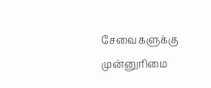சேவைகளுக்கு முன்னுரிமை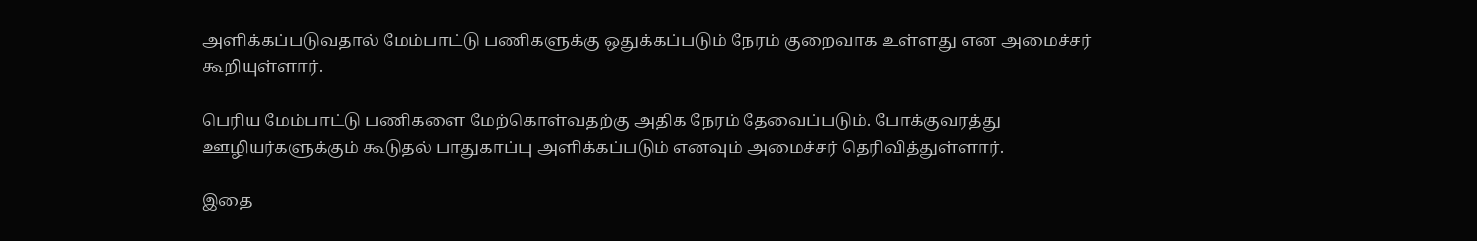அளிக்கப்படுவதால் மேம்பாட்டு பணிகளுக்கு ஒதுக்கப்படும் நேரம் குறைவாக உள்ளது என அமைச்சர் கூறியுள்ளார்.

பெரிய மேம்பாட்டு பணிகளை மேற்கொள்வதற்கு அதிக நேரம் தேவைப்படும். போக்குவரத்து ஊழியர்களுக்கும் கூடுதல் பாதுகாப்பு அளிக்கப்படும் எனவும் அமைச்சர் தெரிவித்துள்ளார்.

இதை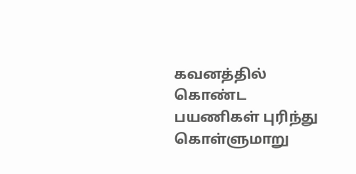கவனத்தில் கொண்ட பயணிகள் புரிந்து கொள்ளுமாறு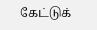கேட்டுக்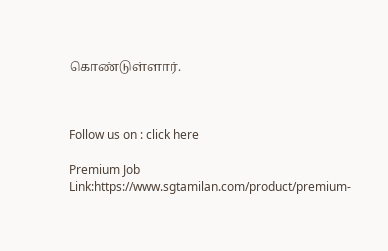கொண்டுள்ளார்.



Follow us on : click here

Premium Job Link:https://www.sgtamilan.com/product/premium-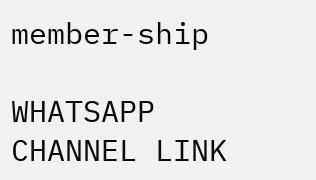member-ship

WHATSAPP CHANNEL LINK